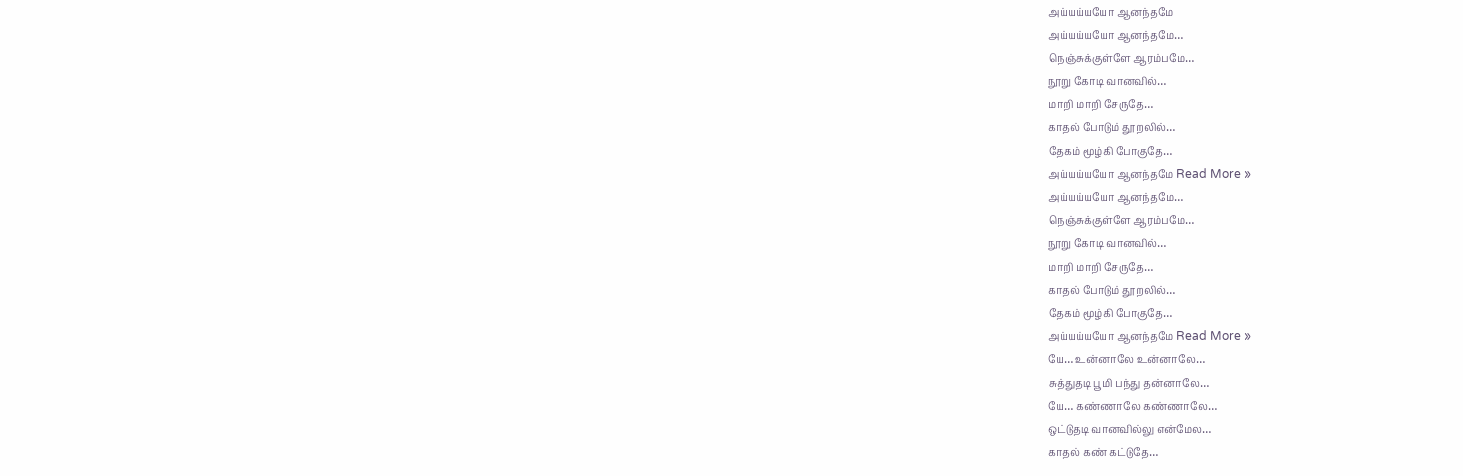அய்யய்யயோ ஆனந்தமே
அய்யய்யயோ ஆனந்தமே…
நெஞ்சுக்குள்ளே ஆரம்பமே…
நூறு கோடி வானவில்…
மாறி மாறி சேருதே…
காதல் போடும் தூறலில்…
தேகம் மூழ்கி போகுதே…
அய்யய்யயோ ஆனந்தமே Read More »
அய்யய்யயோ ஆனந்தமே…
நெஞ்சுக்குள்ளே ஆரம்பமே…
நூறு கோடி வானவில்…
மாறி மாறி சேருதே…
காதல் போடும் தூறலில்…
தேகம் மூழ்கி போகுதே…
அய்யய்யயோ ஆனந்தமே Read More »
யே… உன்னாலே உன்னாலே…
சுத்துதடி பூமி பந்து தன்னாலே…
யே… கண்ணாலே கண்ணாலே…
ஒட்டுதடி வானவில்லு என்மேல…
காதல் கண் கட்டுதே…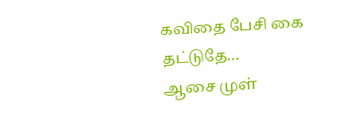கவிதை பேசி கை தட்டுதே…
ஆசை முள்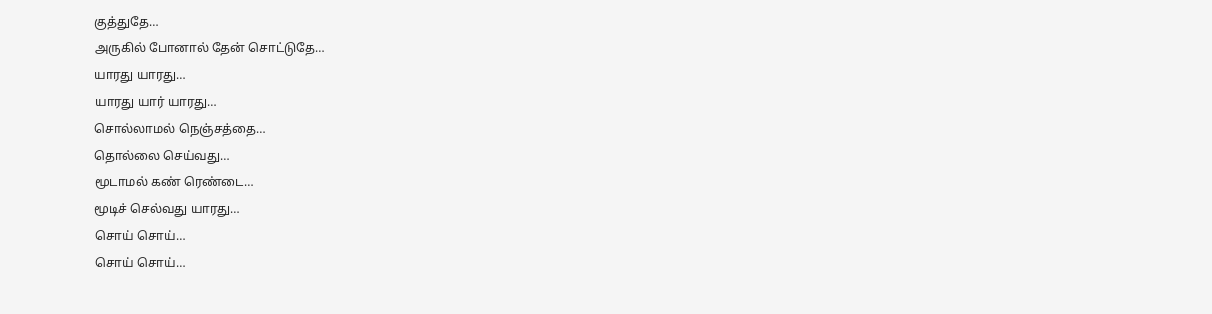குத்துதே…
அருகில் போனால் தேன் சொட்டுதே…
யாரது யாரது…
யாரது யார் யாரது…
சொல்லாமல் நெஞ்சத்தை…
தொல்லை செய்வது…
மூடாமல் கண் ரெண்டை…
மூடிச் செல்வது யாரது…
சொய் சொய்…
சொய் சொய்…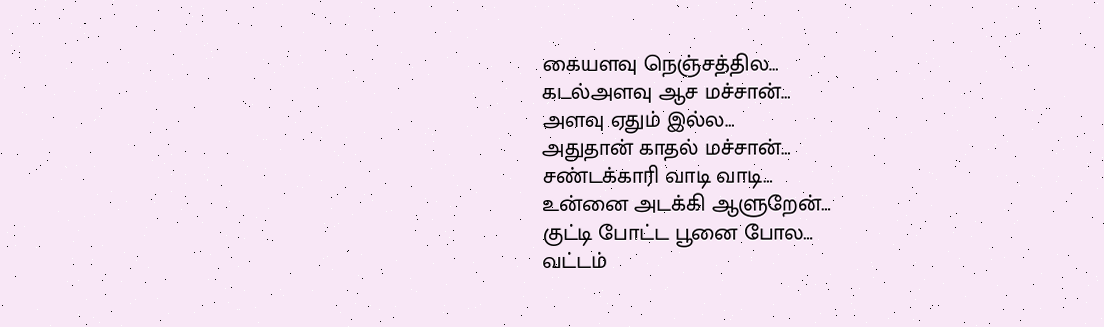கையளவு நெஞ்சத்தில…
கடல்அளவு ஆச மச்சான்…
அளவு ஏதும் இல்ல…
அதுதான் காதல் மச்சான்…
சண்டக்காரி வாடி வாடி…
உன்னை அடக்கி ஆளுறேன்…
குட்டி போட்ட பூனை போல…
வட்டம்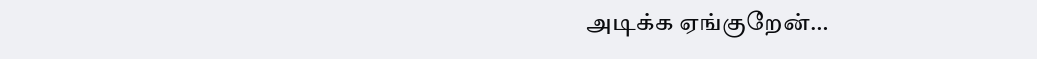அடிக்க ஏங்குறேன்…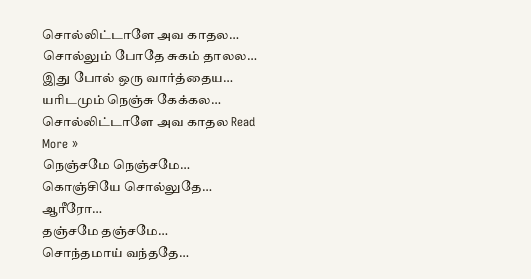சொல்லிட்டாளே அவ காதல…
சொல்லும் போதே சுகம் தாலல…
இது போல் ஒரு வார்த்தைய…
யாிடமும் நெஞ்சு கேக்கல…
சொல்லிட்டாளே அவ காதல Read More »
நெஞ்சமே நெஞ்சமே…
கொஞ்சியே சொல்லுதே… ஆரீரோ…
தஞ்சமே தஞ்சமே…
சொந்தமாய் வந்ததே…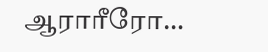ஆராரீரோ…